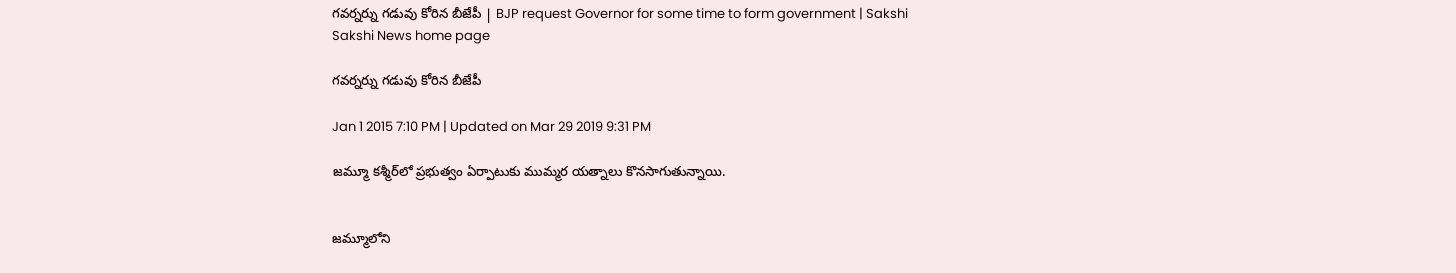గవర్నర్ను గడువు కోరిన బీజేపీ | BJP request Governor for some time to form government | Sakshi
Sakshi News home page

గవర్నర్ను గడువు కోరిన బీజేపీ

Jan 1 2015 7:10 PM | Updated on Mar 29 2019 9:31 PM

జమ్మూ కశ్మీర్‌లో ప్రభుత్వం ఏర్పాటుకు ముమ్మర యత్నాలు కొనసాగుతున్నాయి.


జమ్మూలోని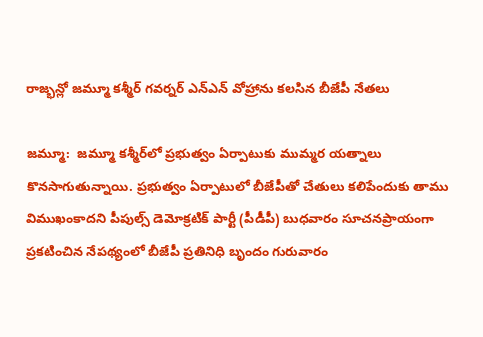రాజ్భన్లో జమ్మూ కశ్మీర్ గవర్నర్ ఎన్ఎన్ వోహ్రాను కలసిన బీజేపీ నేతలు

జమ్మూ:  జమ్మూ కశ్మీర్‌లో ప్రభుత్వం ఏర్పాటుకు ముమ్మర యత్నాలు కొనసాగుతున్నాయి. ప్రభుత్వం ఏర్పాటులో బీజేపీతో చేతులు కలిపేందుకు తాము విముఖంకాదని పీపుల్స్ డెమోక్రటిక్ పార్టీ (పీడీపీ) బుధవారం సూచనప్రాయంగా ప్రకటించిన నేపథ్యంలో బీజేపీ ప్రతినిధి బృందం గురువారం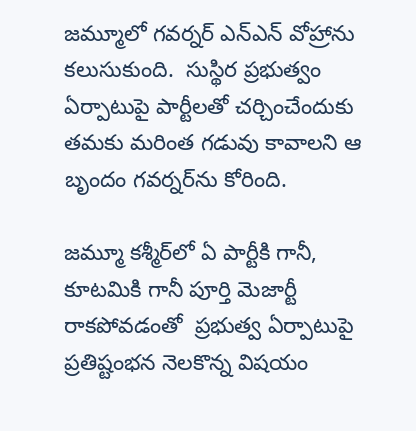జమ్మూలో గవర్నర్ ఎన్‌ఎన్ వోహ్రాను కలుసుకుంది.  సుస్థిర ప్రభుత్వం ఏర్పాటుపై పార్టీలతో చర్చించేందుకు తమకు మరింత గడువు కావాలని ఆ బృందం గవర్నర్‌ను కోరింది.

జమ్మూ కశ్మీర్‌లో ఏ పార్టీకి గానీ, కూటమికి గానీ పూర్తి మెజార్టీ రాకపోవడంతో  ప్రభుత్వ ఏర్పాటుపై ప్రతిష్టంభన నెలకొన్న విషయం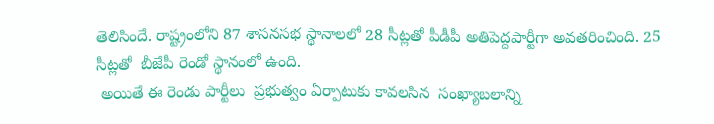తెలిసిందే. రాష్ట్రంలోని 87 శాసనసభ స్థానాలలో 28 సీట్లతో పీడీపీ అతిపెద్దపార్టీగా అవతరించింది. 25 సీట్లతో  బీజేపీ రెండో స్థానంలో ఉంది.
 అయితే ఈ రెండు పార్టీలు  ప్రభుత్వం ఏర్పాటుకు కావలసిన  సంఖ్యాబలాన్ని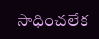సాధించలేక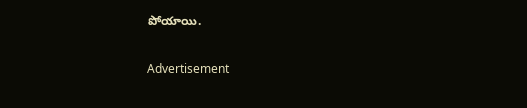పోయాయి.

Advertisement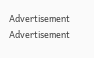Advertisement
Advertisement